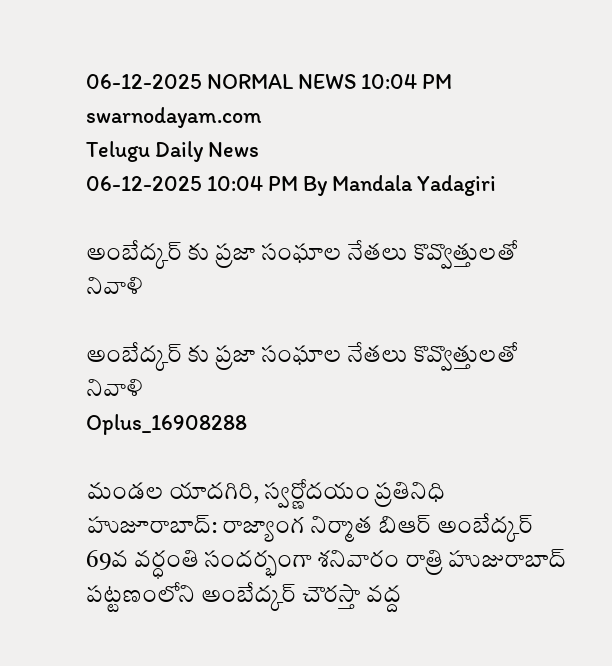06-12-2025 NORMAL NEWS 10:04 PM
swarnodayam.com
Telugu Daily News
06-12-2025 10:04 PM By Mandala Yadagiri

అంబేద్కర్ కు ప్రజా సంఘాల నేతలు కొవ్వొత్తులతో నివాళి

అంబేద్కర్ కు ప్రజా సంఘాల నేతలు కొవ్వొత్తులతో నివాళి
Oplus_16908288

మండల యాదగిరి, స్వర్ణోదయం ప్రతినిధి హుజూరాబాద్: రాజ్యాంగ నిర్మాత బిఆర్ అంబేద్కర్ 69వ వర్ధంతి సందర్భంగా శనివారం రాత్రి హుజురాబాద్ పట్టణంలోని అంబేద్కర్ చౌరస్తా వద్ద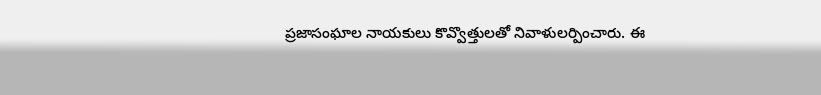ప్రజాసంఘాల నాయకులు కొవ్వొత్తులతో నివాళులర్పించారు. ఈ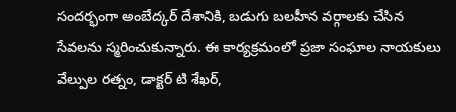సందర్భంగా అంబేద్కర్ దేశానికి, బడుగు బలహీన వర్గాలకు చేసిన సేవలను స్మరించుకున్నారు. ఈ కార్యక్రమంలో ప్రజా సంఘాల నాయకులు వేల్పుల రత్నం, డాక్టర్ టి శేఖర్,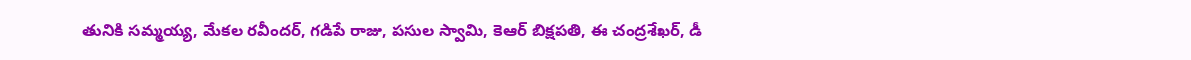తునికి సమ్మయ్య, మేకల రవీందర్, గడిపే రాజు, పసుల స్వామి, కెఆర్ బిక్షపతి, ఈ చంద్రశేఖర్, డీ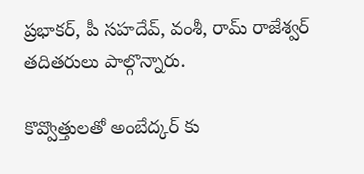ప్రభాకర్, పీ సహదేవ్, వంశీ, రామ్ రాజేశ్వర్ తదితరులు పాల్గొన్నారు.

కొవ్వొత్తులతో అంబేద్కర్ కు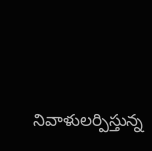నివాళులర్పిస్తున్న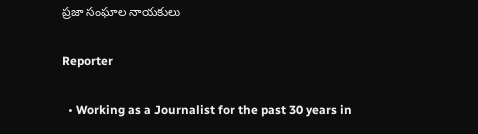ప్రజా సంఘాల నాయకులు

Reporter

  • Working as a Journalist for the past 30 years in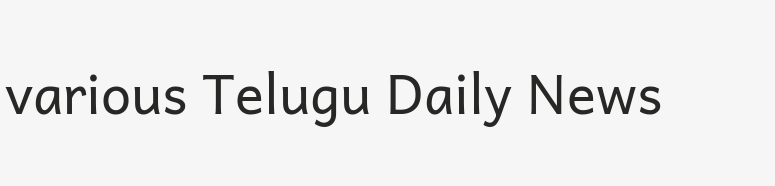various Telugu Daily News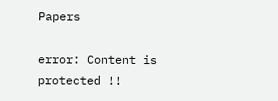Papers

error: Content is protected !!